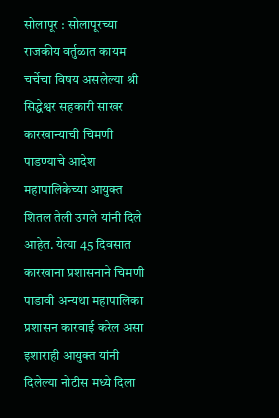सोलापूर : सोलापूरच्या राजकीय वर्तुळात कायम चर्चेचा विषय असलेल्या श्री सिद्धेश्वर सहकारी साखर कारखान्याची चिमणी पाडण्याचे आदेश महापालिकेच्या आयुक्त शितल तेली उगले यांनी दिले आहेत. येत्या 45 दिवसात कारखाना प्रशासनाने चिमणी पाडावी अन्यथा महापालिका प्रशासन कारवाई करेल असा इशाराही आयुक्त यांनी दिलेल्या नोटीस मध्ये दिला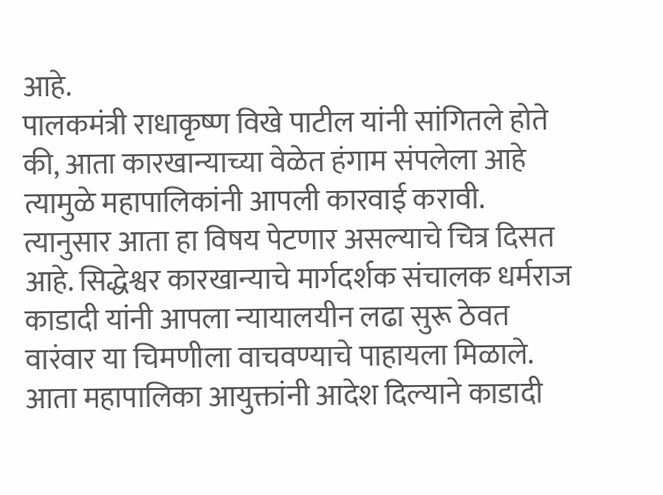आहे.
पालकमंत्री राधाकृष्ण विखे पाटील यांनी सांगितले होते की, आता कारखान्याच्या वेळेत हंगाम संपलेला आहे त्यामुळे महापालिकांनी आपली कारवाई करावी.
त्यानुसार आता हा विषय पेटणार असल्याचे चित्र दिसत आहे. सिद्धेश्वर कारखान्याचे मार्गदर्शक संचालक धर्मराज काडादी यांनी आपला न्यायालयीन लढा सुरू ठेवत वारंवार या चिमणीला वाचवण्याचे पाहायला मिळाले. आता महापालिका आयुक्तांनी आदेश दिल्याने काडादी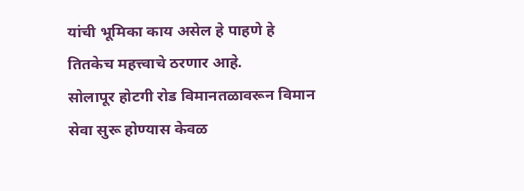यांची भूमिका काय असेल हे पाहणे हे तितकेच महत्त्वाचे ठरणार आहे.
सोलापूर होटगी रोड विमानतळावरून विमान सेवा सुरू होण्यास केवळ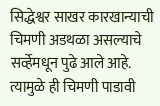सिद्धेश्वर साखर कारखान्याची चिमणी अडथळा असल्याचे सर्व्हेमधून पुढे आले आहे. त्यामुळे ही चिमणी पाडावी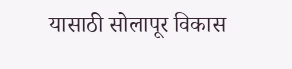यासाठी सोलापूर विकास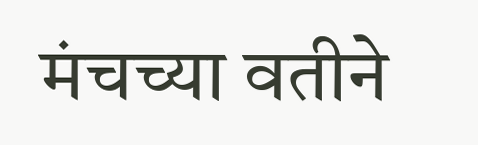मंचच्या वतीने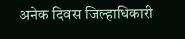अनेक दिवस जिल्हाधिकारी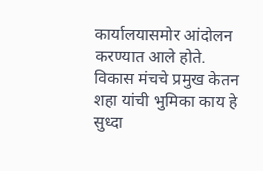कार्यालयासमोर आंदोलन करण्यात आले होते. विकास मंचचे प्रमुख केतन शहा यांची भुमिका काय हे सुध्दा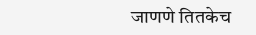जाणणे तितकेच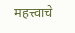महत्त्वाचे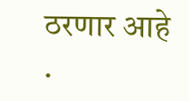ठरणार आहे .